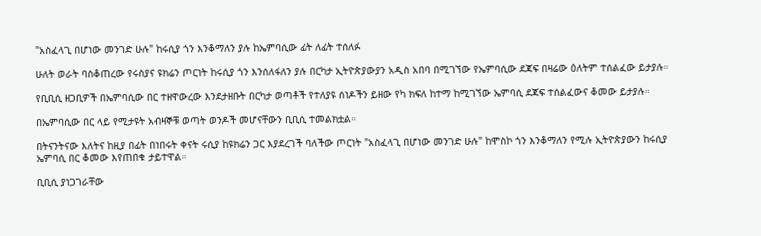"አስፈላጊ በሆነው መንገድ ሁሉ" ከሩሲያ ጎን እንቆማለን ያሉ ከኤምባሲው ፊት ለፊት ተሰለፉ

ሁለት ወራት ባስቆጠረው የሩስያና ዩክሬን ጦርነት ከሩሲያ ጎን እንሰለፋለን ያሉ በርካታ ኢትዮጵያውያን አዲስ አበባ በሚገኘው የኤምባሲው ደጃፍ በዛሬው ዕለትም ተሰልፈው ይታያሉ።

የቢቢሲ ዘጋቢዎች በኤምባሲው በር ተዘዋውረው እንደታዘቡት በርካታ ወጣቶች የተለያዩ ሰነዶችን ይዘው የካ ክፍለ ከተማ ከሚገኘው ኤምባሲ ደጃፍ ተሰልፈውና ቆመው ይታያሉ።

በኤምባሲው በር ላይ የሚታዩት አብዛኞቹ ወጣት ወንዶች መሆናቸውን ቢቢሲ ተመልክቷል።

በትናንትናው እለትና ከዚያ በፊት በነበሩት ቀናት ሩሲያ ከዩክሬን ጋር እያደረገች ባለችው ጦርነት "አስፈላጊ በሆነው መንገድ ሁሉ" ከሞስኮ ጎን እንቆማለን የሚሉ ኢትዮጵያውን ከሩሲያ ኤምባሲ በር ቆመው እየጠበቁ ታይተዋል።

ቢቢሲ ያነጋገራቸው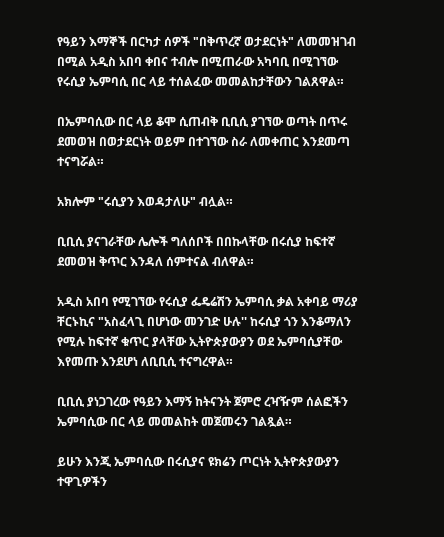የዓይን እማኞች በርካታ ሰዎች "በቅጥረኛ ወታደርነት" ለመመዝገብ በሚል አዲስ አበባ ቀበና ተብሎ በሚጠራው አካባቢ በሚገኘው የሩሲያ ኤምባሲ በር ላይ ተሰልፈው መመልከታቸውን ገልጸዋል።

በኤምባሲው በር ላይ ቆሞ ሲጠብቅ ቢቢሲ ያገኘው ወጣት በጥሩ ደመወዝ በወታደርነት ወይም በተገኘው ስራ ለመቀጠር እንደመጣ ተናግሯል።

አክሎም "ሩሲያን እወዳታለሁ" ብሏል።

ቢቢሲ ያናገራቸው ሌሎች ግለሰቦች በበኩላቸው በሩሲያ ከፍተኛ ደመወዝ ቅጥር እንዳለ ሰምተናል ብለዋል።

አዲስ አበባ የሚገኘው የሩሲያ ፌዴሬሽን ኤምባሲ ቃል አቀባይ ማሪያ ቸርኑኪና "አስፈላጊ በሆነው መንገድ ሁሉ'' ከሩሲያ ጎን እንቆማለን የሚሉ ከፍተኛ ቁጥር ያላቸው ኢትዮጵያውያን ወደ ኤምባሲያቸው እየመጡ እንደሆነ ለቢቢሲ ተናግረዋል።

ቢቢሲ ያነጋገረው የዓይን እማኝ ከትናንት ጀምሮ ረዣዥም ሰልፎችን ኤምባሲው በር ላይ መመልከት መጀመሩን ገልጿል።

ይሁን እንጂ ኤምባሲው በሩሲያና ዩክሬን ጦርነት ኢትዮጵያውያን ተዋጊዎችን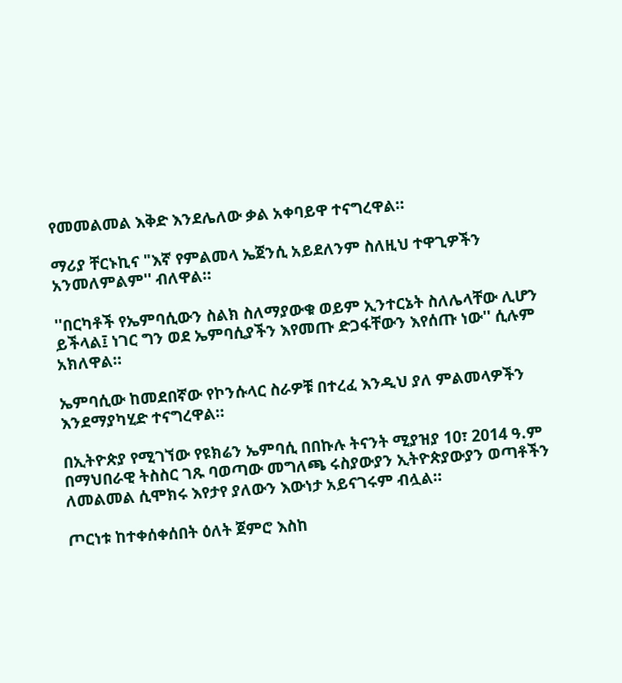የመመልመል እቅድ እንደሌለው ቃል አቀባይዋ ተናግረዋል።

ማሪያ ቸርኑኪና "እኛ የምልመላ ኤጀንሲ አይደለንም ስለዚህ ተዋጊዎችን አንመለምልም'' ብለዋል።

''በርካቶች የኤምባሲውን ስልክ ስለማያውቁ ወይም ኢንተርኔት ስለሌላቸው ሊሆን ይችላል፤ ነገር ግን ወደ ኤምባሲያችን እየመጡ ድጋፋቸውን እየሰጡ ነው'' ሲሉም አክለዋል።

ኤምባሲው ከመደበኛው የኮንሱላር ስራዎቹ በተረፈ እንዲህ ያለ ምልመላዎችን እንደማያካሂድ ተናግረዋል።

በኢትዮጵያ የሚገኘው የዩክሬን ኤምባሲ በበኩሉ ትናንት ሚያዝያ 10፣ 2014 ዓ.ም በማህበራዊ ትስስር ገጹ ባወጣው መግለጫ ሩስያውያን ኢትዮጵያውያን ወጣቶችን ለመልመል ሲሞክሩ እየታየ ያለውን እውነታ አይናገሩም ብሏል።

ጦርነቱ ከተቀሰቀሰበት ዕለት ጀምሮ እስከ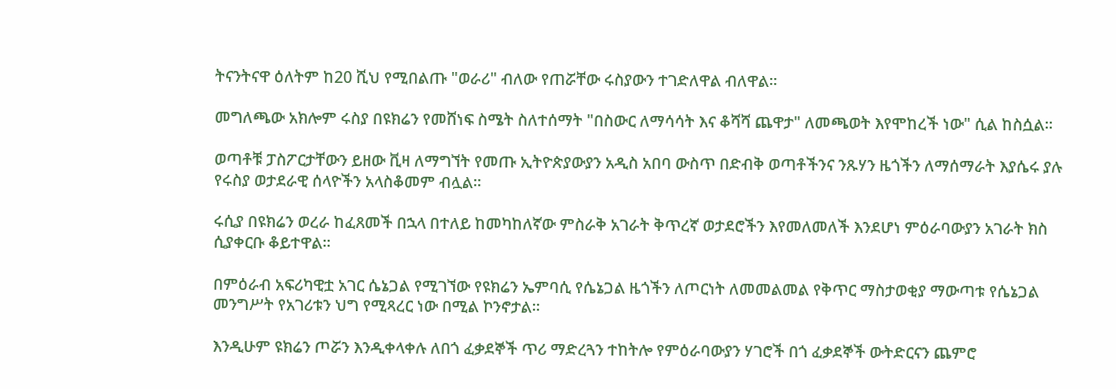ትናንትናዋ ዕለትም ከ20 ሺህ የሚበልጡ "ወራሪ" ብለው የጠሯቸው ሩስያውን ተገድለዋል ብለዋል።

መግለጫው አክሎም ሩስያ በዩክሬን የመሸነፍ ስሜት ስለተሰማት "በስውር ለማሳሳት እና ቆሻሻ ጨዋታ" ለመጫወት እየሞከረች ነው" ሲል ከስሷል።

ወጣቶቹ ፓስፖርታቸውን ይዘው ቪዛ ለማግኘት የመጡ ኢትዮጵያውያን አዲስ አበባ ውስጥ በድብቅ ወጣቶችንና ንጹሃን ዜጎችን ለማሰማራት እያሴሩ ያሉ የሩስያ ወታደራዊ ሰላዮችን አላስቆመም ብሏል።

ሩሲያ በዩክሬን ወረራ ከፈጸመች በኋላ በተለይ ከመካከለኛው ምስራቅ አገራት ቅጥረኛ ወታደሮችን እየመለመለች እንደሆነ ምዕራባውያን አገራት ክስ ሲያቀርቡ ቆይተዋል።

በምዕራብ አፍሪካዊቷ አገር ሴኔጋል የሚገኘው የዩክሬን ኤምባሲ የሴኔጋል ዜጎችን ለጦርነት ለመመልመል የቅጥር ማስታወቂያ ማውጣቱ የሴኔጋል መንግሥት የአገሪቱን ህግ የሚጻረር ነው በሚል ኮንኖታል።

እንዲሁም ዩክሬን ጦሯን እንዲቀላቀሉ ለበጎ ፈቃደኞች ጥሪ ማድረጓን ተከትሎ የምዕራባውያን ሃገሮች በጎ ፈቃደኞች ውትድርናን ጨምሮ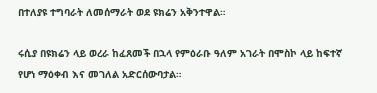በተለያዩ ተግባራት ለመሰማራት ወደ ዩክሬን አቅንተዋል።

ሩሲያ በዩክሬን ላይ ወረራ ከፈጸመች በኋላ የምዕራቡ ዓለም አገራት በሞስኮ ላይ ከፍተኛ የሆነ ማዕቀብ እና መገለል አድርሰውባታል።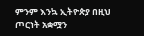ምንም እንኳ ኢትዮጵያ በዚህ ጦርነት አቋሟን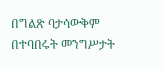በግልጽ ባታሳውቅም በተባበሩት መንግሥታት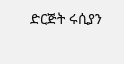ድርጅት ሩሲያን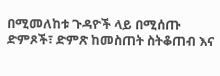በሚመለከቱ ጉዳዮች ላይ በሚሰጡ ድምጾች፣ ድምጽ ከመስጠት ስትቆጠብ እና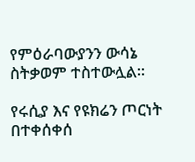የምዕራባውያንን ውሳኔ ስትቃወም ተስተውሏል።

የሩሲያ እና የዩክሬን ጦርነት በተቀሰቀሰ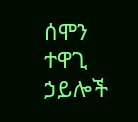ሰሞን ተዋጊ ኃይሎች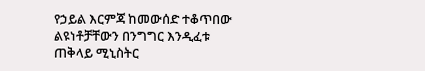የኃይል እርምጃ ከመውሰድ ተቆጥበው ልዩነቶቻቸውን በንግግር እንዲፈቱ ጠቅላይ ሚኒስትር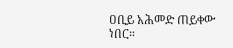ዐቢይ አሕመድ ጠይቀው ነበር።